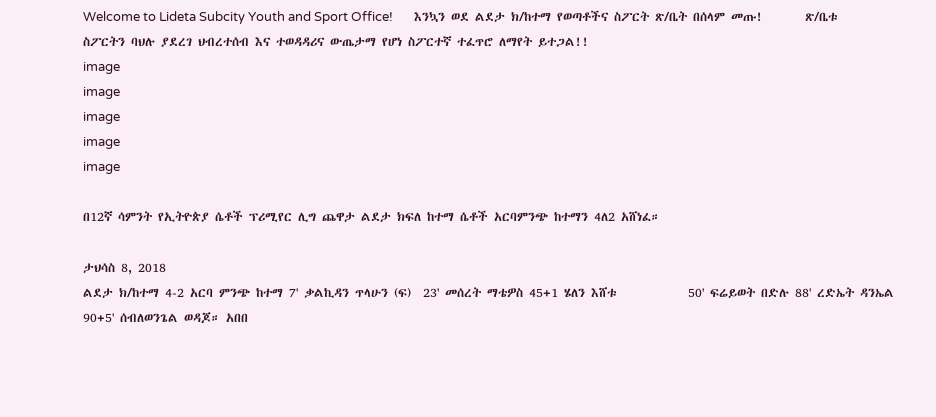Welcome to Lideta Subcity Youth and Sport Office!       እንኳን ወደ ልደታ ክ/ከተማ የወጣቶችና ስፖርት ጽ/ቤት በሰላም መጡ!       ጽ/ቤቱ ስፖርትን ባህሉ ያደረገ ህብረተሰብ እና ተወዳዳሪና ውጤታማ የሆነ ስፖርተኛ ተፈጥሮ ለማየት ይተጋል!!
image
image
image
image
image

በ12ኛ ሳምንት የኢትዮጵያ ሴቶች ፕሪሚየር ሊግ ጨዋታ ልደታ ክፍለ ከተማ ሴቶች አርባምንጭ ከተማን 4ለ2 አሸነፈ።

ታህሳስ 8, 2018
ልደታ ክ/ከተማ 4-2 አርባ ምንጭ ከተማ 7' ቃልኪዳን ጥላሁን (ፍ)  23' መሰረት ማቴዎስ 45+1 ሄለን እሸቱ            50' ፍሬይወት በድሉ 88' ረድኤት ዳንኤል 90+5' ሰብለወንጌል ወዳጆ። አበበ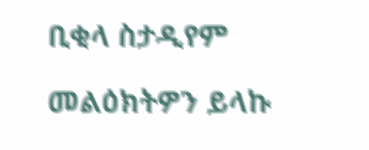ቢቂላ ስታዲየም

መልዕክትዎን ይላኩ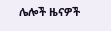ሌሎች ዜናዎች